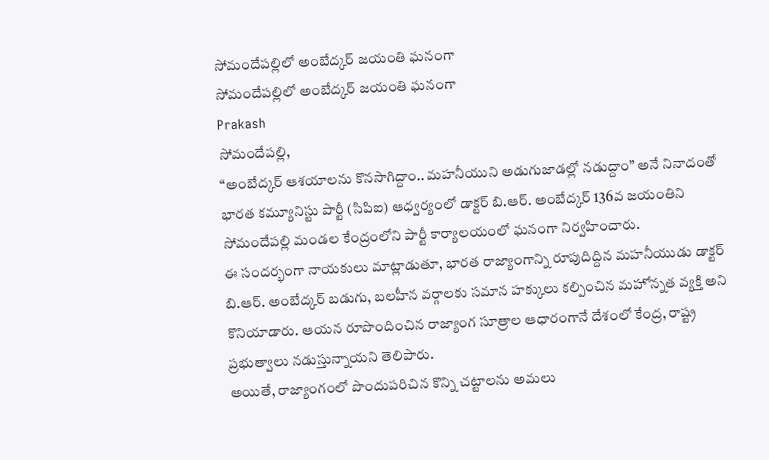సోమందేపల్లిలో అంబేద్కర్ జయంతి ఘనంగా
సోమందేపల్లిలో అంబేద్కర్ జయంతి ఘనంగా
Prakash
సోమందేపల్లి,
“అంబేద్కర్ ఆశయాలను కొనసాగిద్దాం.. మహనీయుని అడుగుజాడల్లో నడుద్దాం” అనే నినాదంతో భారత కమ్యూనిస్టు పార్టీ (సిపిఐ) ఆధ్వర్యంలో డాక్టర్ బి.ఆర్. అంబేద్కర్ 136వ జయంతిని సోమందేపల్లి మండల కేంద్రంలోని పార్టీ కార్యాలయంలో ఘనంగా నిర్వహించారు.
ఈ సందర్భంగా నాయకులు మాట్లాడుతూ, భారత రాజ్యాంగాన్ని రూపుదిద్దిన మహనీయుడు డాక్టర్ బి.ఆర్. అంబేద్కర్ బడుగు, బలహీన వర్గాలకు సమాన హక్కులు కల్పించిన మహోన్నత వ్యక్తి అని కొనియాడారు. ఆయన రూపొందించిన రాజ్యాంగ సూత్రాల ఆధారంగానే దేశంలో కేంద్ర, రాష్ట్ర ప్రభుత్వాలు నడుస్తున్నాయని తెలిపారు.
అయితే, రాజ్యాంగంలో పొందుపరిచిన కొన్ని చట్టాలను అమలు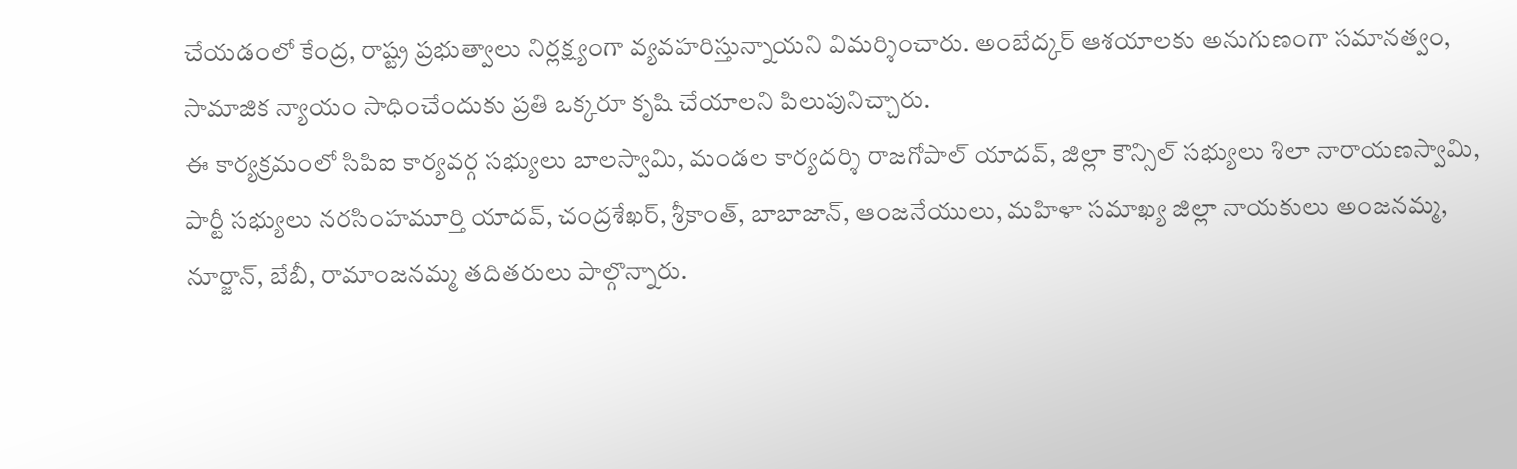చేయడంలో కేంద్ర, రాష్ట్ర ప్రభుత్వాలు నిర్లక్ష్యంగా వ్యవహరిస్తున్నాయని విమర్శించారు. అంబేద్కర్ ఆశయాలకు అనుగుణంగా సమానత్వం, సామాజిక న్యాయం సాధించేందుకు ప్రతి ఒక్కరూ కృషి చేయాలని పిలుపునిచ్చారు.
ఈ కార్యక్రమంలో సిపిఐ కార్యవర్గ సభ్యులు బాలస్వామి, మండల కార్యదర్శి రాజగోపాల్ యాదవ్, జిల్లా కౌన్సిల్ సభ్యులు శిలా నారాయణస్వామి, పార్టీ సభ్యులు నరసింహమూర్తి యాదవ్, చంద్రశేఖర్, శ్రీకాంత్, బాబాజాన్, ఆంజనేయులు, మహిళా సమాఖ్య జిల్లా నాయకులు అంజనమ్మ, నూర్జాన్, బేబీ, రామాంజనమ్మ తదితరులు పాల్గొన్నారు.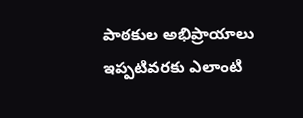పాఠకుల అభిప్రాయాలు
ఇప్పటివరకు ఎలాంటి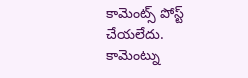కామెంట్స్ పోస్ట్ చేయలేదు.
కామెంట్ను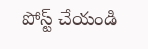పోస్ట్ చేయండి